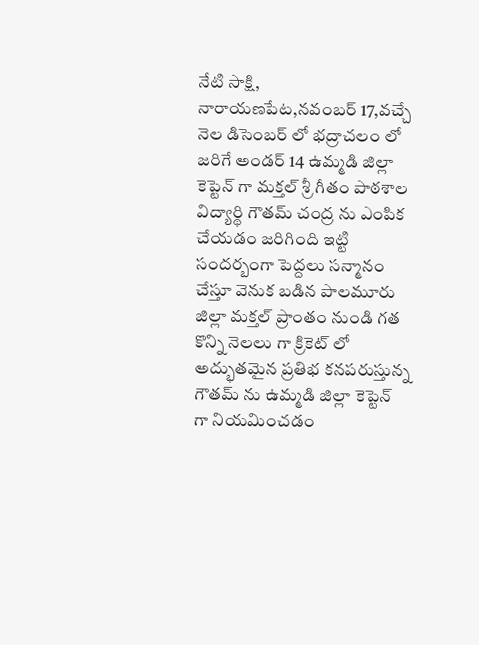నేటి సాక్షి, నారాయణపేట,నవంబర్ 17,వచ్చే నెల డిసెంబర్ లో భద్రాచలం లో జరిగే అండర్ 14 ఉమ్మడి జిల్లా కెప్టెన్ గా మక్తల్ శ్రీ గీతం పాఠశాల విద్యార్థి గౌతమ్ చంద్ర ను ఎంపిక చేయడం జరిగింది ఇట్టి సందర్బంగా పెద్దలు సన్మానం చేస్తూ వెనుక బడిన పాలమూరు జిల్లా మక్తల్ ప్రాంతం నుండి గత కొన్ని నెలలు గా క్రికెట్ లో అద్భుతమైన ప్రతిభ కనపరుస్తున్న గౌతమ్ ను ఉమ్మడి జిల్లా కెప్టెన్ గా నియమించడం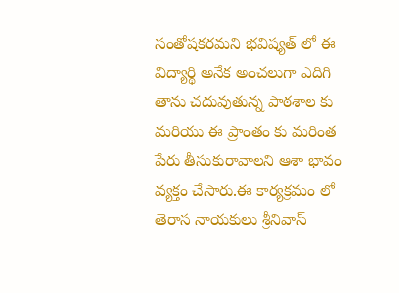సంతోషకరమని భవిష్యత్ లో ఈ విద్యార్థి అనేక అంచలుగా ఎదిగి తాను చదువుతున్న పాఠశాల కు మరియు ఈ ప్రాంతం కు మరింత పేరు తీసుకురావాలని ఆశా భావం వ్యక్తం చేసారు.ఈ కార్యక్రమం లో తెరాస నాయకులు శ్రీనివాస్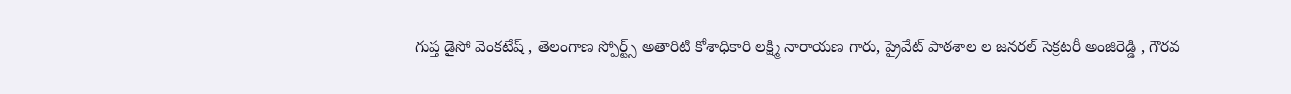గుప్త డైసో వెంకటేష్ , తెలంగాణ స్పోర్ట్స్ అతారిటి కోశాధికారి లక్ష్మి నారాయణ గారు, ప్రైవేట్ పాఠశాల ల జనరల్ సెక్రటరీ అంజిరెడ్డి , గౌరవ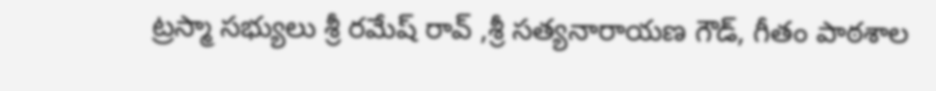ట్రస్మా సభ్యులు శ్రీ రమేష్ రావ్ ,శ్రీ సత్యనారాయణ గౌడ్, గీతం పాఠశాల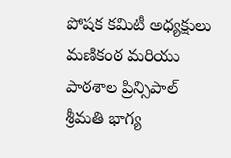పోషక కమిటీ అధ్యక్షులు మణికంఠ మరియు పాఠశాల ప్రిన్సిపాల్ శ్రీమతి భాగ్య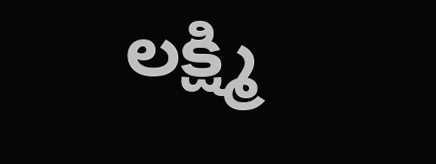లక్ష్మి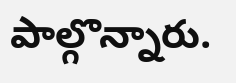పాల్గొన్నారు.